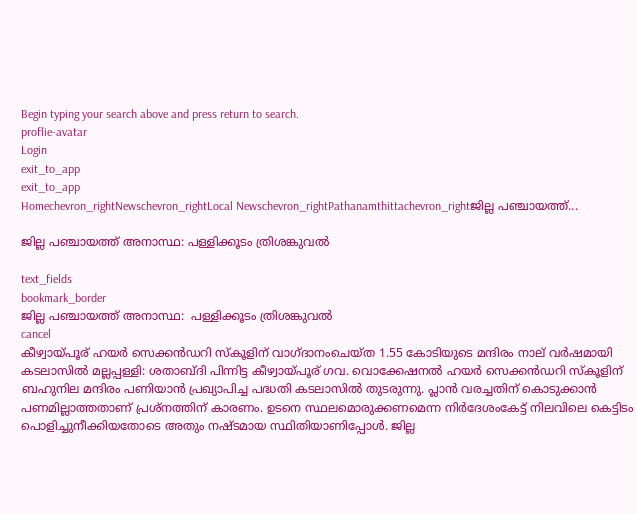Begin typing your search above and press return to search.
proflie-avatar
Login
exit_to_app
exit_to_app
Homechevron_rightNewschevron_rightLocal Newschevron_rightPathanamthittachevron_rightജില്ല പഞ്ചായത്ത്...

ജില്ല പഞ്ചായത്ത് അനാസ്ഥ: പള്ളിക്കൂടം ത്രിശങ്കുവൽ

text_fields
bookmark_border
ജില്ല പഞ്ചായത്ത് അനാസ്ഥ:  പള്ളിക്കൂടം ത്രിശങ്കുവൽ
cancel
കീഴ്വായ്പൂര് ഹയർ സെക്കൻഡറി സ്കൂളിന് വാഗ്ദാനംചെയ്ത 1.55 കോടിയുടെ മന്ദിരം നാല് വർഷമായി കടലാസിൽ മല്ലപ്പള്ളി: ശതാബ്ദി പിന്നിട്ട കീഴ്വായ്പൂര് ഗവ. വൊക്കേഷനൽ ഹയർ സെക്കൻഡറി സ്കൂളിന് ബഹുനില മന്ദിരം പണിയാൻ പ്രഖ്യാപിച്ച പദ്ധതി കടലാസിൽ തുടരുന്നു. പ്ലാൻ വരച്ചതിന് കൊടുക്കാൻ പണമില്ലാത്തതാണ് പ്രശ്‌നത്തിന് കാരണം. ഉടനെ സ്ഥലമൊരുക്കണമെന്ന നിർദേശംകേട്ട് നിലവിലെ കെട്ടിടം പൊളിച്ചുനീക്കിയതോടെ അതും നഷ്‌ടമായ സ്ഥിതിയാണിപ്പോൾ. ജില്ല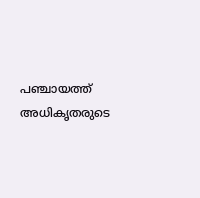പഞ്ചായത്ത് അധികൃതരുടെ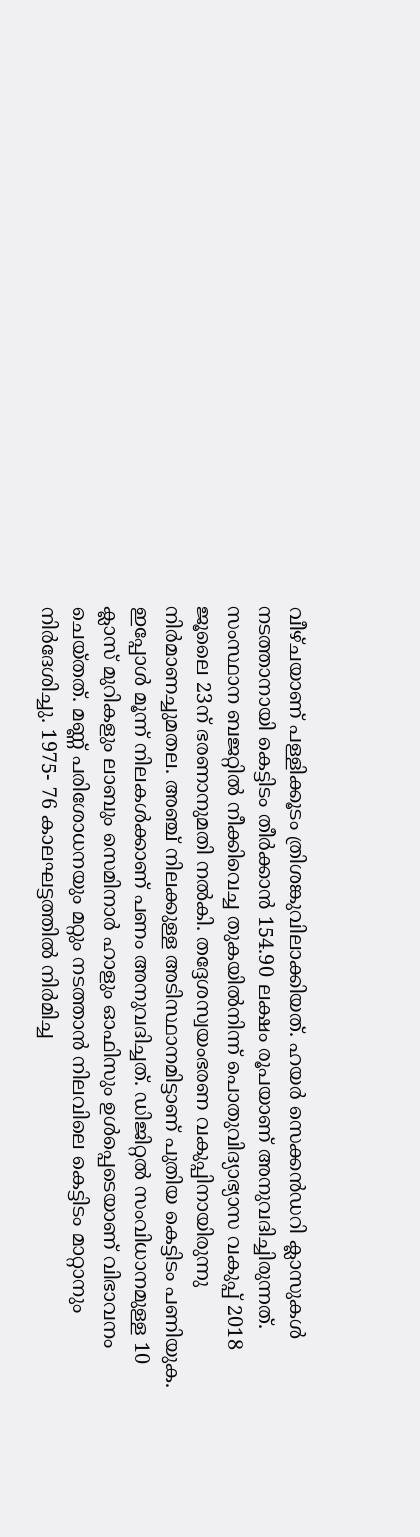വീഴ്ചയാണ് പള്ളിക്കൂടം ത്രിശങ്കുവിലാക്കിയത്. ഹയർ സെക്കൻഡറി ക്ലാസുകൾ നടത്താനായി കെട്ടിടം തീർക്കാൻ 154.90 ലക്ഷം രൂപയാണ് അനുവദിച്ചിരുന്നത്. സംസ്ഥാന ബജറ്റിൽ നീക്കിവെച്ച തുകയിൽനിന്ന് പൊതുവിദ്യാഭ്യാസ വകുപ്പ് 2018 ജൂലൈ 23ന് ഭരണാനുമതി നൽകി. തദ്ദേശസ്വയംഭരണ വകുപ്പിനായിരുന്നു നിർമാണച്ചുമതല. അഞ്ച് നിലക്കുള്ള അടിസ്ഥാനമിട്ടാണ് പുതിയ കെട്ടിടം പണിയുക. ഇപ്പോൾ മൂന്ന് നിലകൾക്കാണ് പണം അനുവദിച്ചത്. ഡിജിറ്റൽ സംവിധാനമുള്ള 10 ക്ലാസ് മുറികളും ലാബും സെമിനാർ ഹാളും ഓഫിസും ഉൾപ്പെടെയാണ് വിഭാവനം ചെയ്തത്. മണ്ണ് പരിശോധനയും മറ്റും നടത്താൻ നിലവിലെ കെട്ടിടം മാറ്റാനും നിർദേശിച്ചു. 1975- 76 കാലഘട്ടത്തിൽ നിർമിച്ച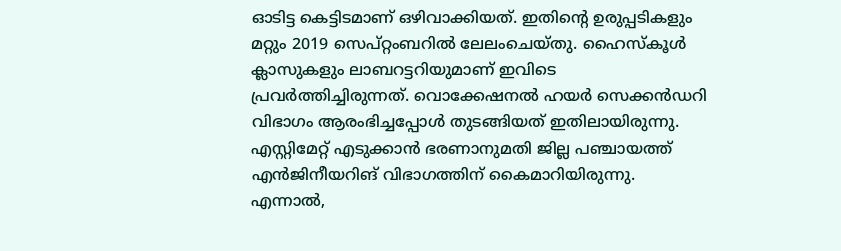ഓടിട്ട കെട്ടിടമാണ് ഒഴിവാക്കിയത്. ഇതിന്‍റെ ഉരുപ്പടികളും മറ്റും 2019 സെപ്റ്റംബറിൽ ലേലംചെയ്തു. ഹൈസ്കൂൾ ക്ലാസുകളും ലാബറട്ടറിയുമാണ് ഇവിടെ പ്രവർത്തിച്ചിരുന്നത്. വൊക്കേഷനൽ ഹയർ സെക്കൻഡറി വിഭാഗം ആരംഭിച്ചപ്പോൾ തുടങ്ങിയത് ഇതിലായിരുന്നു. എസ്റ്റിമേറ്റ് എടുക്കാൻ ഭരണാനുമതി ജില്ല പഞ്ചായത്ത് എൻജിനീയറിങ് വിഭാഗത്തിന് കൈമാറിയിരുന്നു. എന്നാൽ,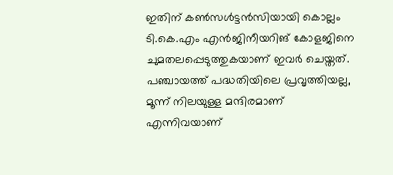ഇതിന് കൺസൾട്ടൻസിയായി കൊല്ലം ടി.കെ.എം എൻജിനീയറിങ് കോളജിനെ ചുമതലപ്പെടുത്തുകയാണ് ഇവർ ചെയ്തത്. പഞ്ചായത്ത് പദ്ധതിയിലെ പ്രവൃത്തിയല്ല, മൂന്ന് നിലയുള്ള മന്ദിരമാണ് എന്നിവയാണ്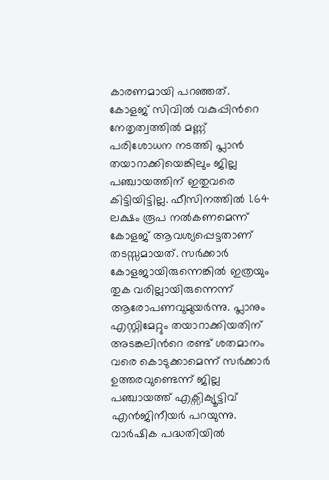കാരണമായി പറഞ്ഞത്. കോളജ് സിവിൽ വകുപ്പിന്‍റെ നേതൃത്വത്തിൽ മണ്ണ് പരിശോധന നടത്തി പ്ലാൻ തയാറാക്കിയെങ്കിലും ജില്ല പഞ്ചായത്തിന് ഇതുവരെ കിട്ടിയിട്ടില്ല. ഫീസിനത്തിൽ 1.64 ലക്ഷം രൂപ നൽകണമെന്ന് കോളജ് ആവശ്യപ്പെട്ടതാണ് തടസ്സമായത്. സർക്കാർ കോളജായിരുന്നെങ്കിൽ ഇത്രയും തുക വരില്ലായിരുന്നെന്ന് ആരോപണവുമുയർന്നു. പ്ലാനും എസ്റ്റിമേറ്റും തയാറാക്കിയതിന് അടങ്കലിന്‍റെ രണ്ട് ശതമാനം വരെ കൊടുക്കാമെന്ന് സർക്കാർ ഉത്തരവുണ്ടെന്ന് ജില്ല പഞ്ചായത്ത് എക്സിക്യൂട്ടിവ് എൻജിനീയർ പറയുന്നു. വാർഷിക പദ്ധതിയിൽ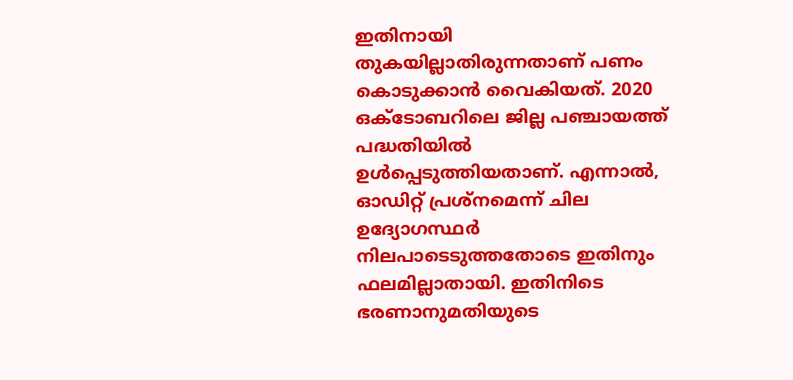ഇതിനായി തുകയില്ലാതിരുന്നതാണ് പണം കൊടുക്കാൻ വൈകിയത്. 2020 ഒക്ടോബറിലെ ജില്ല പഞ്ചായത്ത് പദ്ധതിയിൽ ഉൾപ്പെടുത്തിയതാണ്. എന്നാൽ, ഓഡിറ്റ് പ്രശ്‌നമെന്ന് ചില ഉദ്യോഗസ്ഥർ നിലപാടെടുത്തതോടെ ഇതിനും ഫലമില്ലാതായി. ഇതിനിടെ ഭരണാനുമതിയുടെ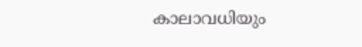കാലാവധിയും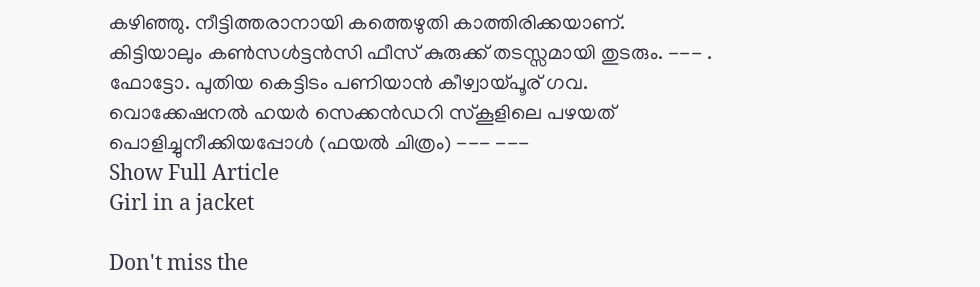കഴിഞ്ഞു. നീട്ടിത്തരാനായി കത്തെഴുതി കാത്തിരിക്കയാണ്. കിട്ടിയാലും കൺസൾട്ടൻസി ഫീസ് കുരുക്ക് തടസ്സമായി തുടരും. --- . ഫോട്ടോ. പുതിയ കെട്ടിടം പണിയാൻ കീഴ്വായ്പൂര് ഗവ. വൊക്കേഷനൽ ഹയർ സെക്കൻഡറി സ്കൂളിലെ പഴയത് പൊളിച്ചുനീക്കിയപ്പോൾ (ഫയൽ ചിത്രം) --- ---
Show Full Article
Girl in a jacket

Don't miss the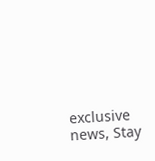exclusive news, Stay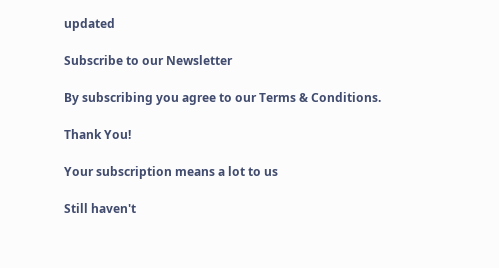updated

Subscribe to our Newsletter

By subscribing you agree to our Terms & Conditions.

Thank You!

Your subscription means a lot to us

Still haven't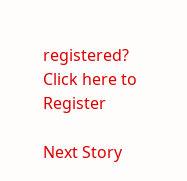registered? Click here to Register

Next Story